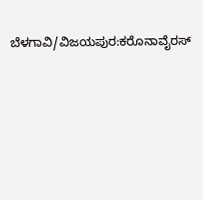ಬೆಳಗಾವಿ/ವಿಜಯಪುರ:ಕರೊನಾವೈರಸ್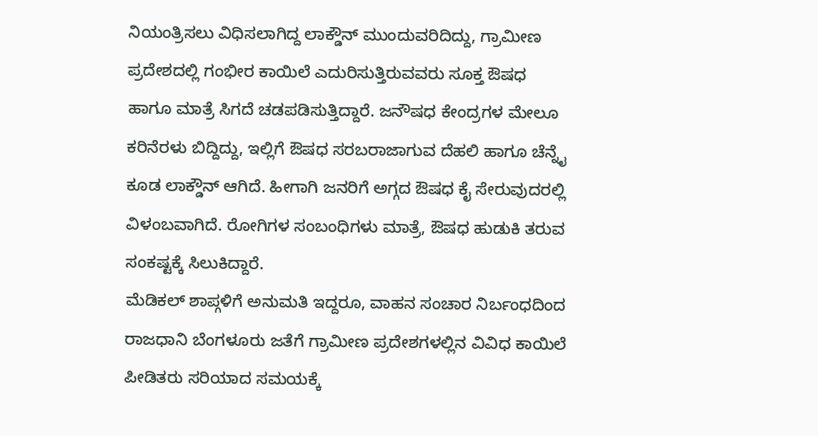ನಿಯಂತ್ರಿಸಲು ವಿಧಿಸಲಾಗಿದ್ದ ಲಾಕ್ಡೌನ್ ಮುಂದುವರಿದಿದ್ದು, ಗ್ರಾಮೀಣ ಪ್ರದೇಶದಲ್ಲಿ ಗಂಭೀರ ಕಾಯಿಲೆ ಎದುರಿಸುತ್ತಿರುವವರು ಸೂಕ್ತ ಔಷಧ ಹಾಗೂ ಮಾತ್ರೆ ಸಿಗದೆ ಚಡಪಡಿಸುತ್ತಿದ್ದಾರೆ. ಜನೌಷಧ ಕೇಂದ್ರಗಳ ಮೇಲೂ ಕರಿನೆರಳು ಬಿದ್ದಿದ್ದು, ಇಲ್ಲಿಗೆ ಔಷಧ ಸರಬರಾಜಾಗುವ ದೆಹಲಿ ಹಾಗೂ ಚೆನ್ನೈ ಕೂಡ ಲಾಕ್ಡೌನ್ ಆಗಿದೆ. ಹೀಗಾಗಿ ಜನರಿಗೆ ಅಗ್ಗದ ಔಷಧ ಕೈ ಸೇರುವುದರಲ್ಲಿ ವಿಳಂಬವಾಗಿದೆ. ರೋಗಿಗಳ ಸಂಬಂಧಿಗಳು ಮಾತ್ರೆ, ಔಷಧ ಹುಡುಕಿ ತರುವ ಸಂಕಷ್ಟಕ್ಕೆ ಸಿಲುಕಿದ್ದಾರೆ.
ಮೆಡಿಕಲ್ ಶಾಪ್ಗಳಿಗೆ ಅನುಮತಿ ಇದ್ದರೂ, ವಾಹನ ಸಂಚಾರ ನಿರ್ಬಂಧದಿಂದ ರಾಜಧಾನಿ ಬೆಂಗಳೂರು ಜತೆಗೆ ಗ್ರಾಮೀಣ ಪ್ರದೇಶಗಳಲ್ಲಿನ ವಿವಿಧ ಕಾಯಿಲೆ ಪೀಡಿತರು ಸರಿಯಾದ ಸಮಯಕ್ಕೆ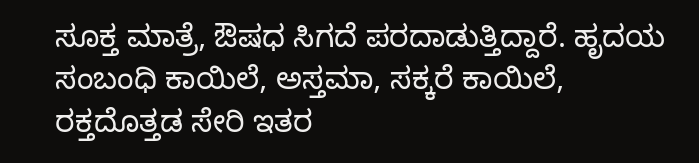ಸೂಕ್ತ ಮಾತ್ರೆ, ಔಷಧ ಸಿಗದೆ ಪರದಾಡುತ್ತಿದ್ದಾರೆ. ಹೃದಯ ಸಂಬಂಧಿ ಕಾಯಿಲೆ, ಅಸ್ತಮಾ, ಸಕ್ಕರೆ ಕಾಯಿಲೆ, ರಕ್ತದೊತ್ತಡ ಸೇರಿ ಇತರ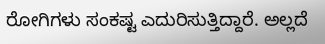ರೋಗಿಗಳು ಸಂಕಷ್ಟ ಎದುರಿಸುತ್ತಿದ್ದಾರೆ. ಅಲ್ಲದೆ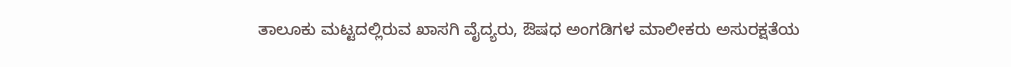ತಾಲೂಕು ಮಟ್ಟದಲ್ಲಿರುವ ಖಾಸಗಿ ವೈದ್ಯರು, ಔಷಧ ಅಂಗಡಿಗಳ ಮಾಲೀಕರು ಅಸುರಕ್ಷತೆಯ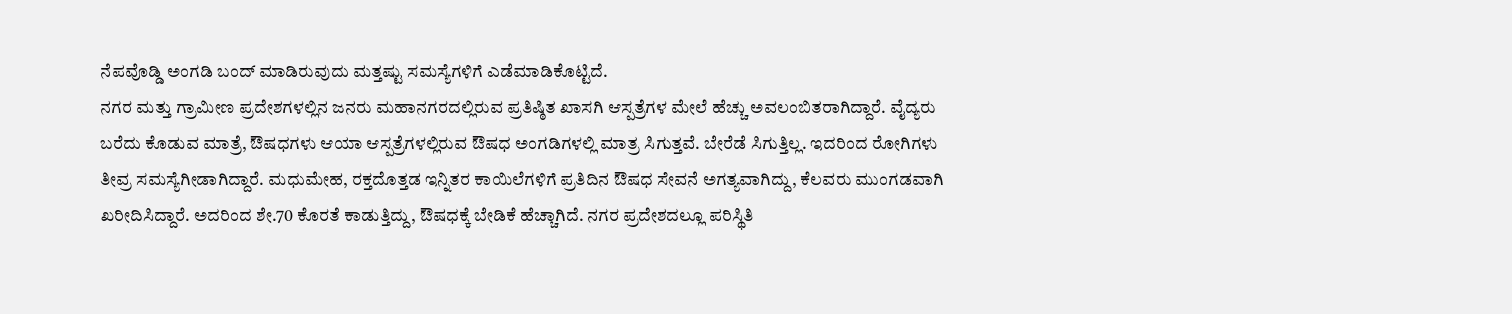ನೆಪವೊಡ್ಡಿ ಅಂಗಡಿ ಬಂದ್ ಮಾಡಿರುವುದು ಮತ್ತಷ್ಟು ಸಮಸ್ಯೆಗಳಿಗೆ ಎಡೆಮಾಡಿಕೊಟ್ಟಿದೆ.
ನಗರ ಮತ್ತು ಗ್ರಾಮೀಣ ಪ್ರದೇಶಗಳಲ್ಲಿನ ಜನರು ಮಹಾನಗರದಲ್ಲಿರುವ ಪ್ರತಿಷ್ಠಿತ ಖಾಸಗಿ ಆಸ್ಪತ್ರೆಗಳ ಮೇಲೆ ಹೆಚ್ಚು ಅವಲಂಬಿತರಾಗಿದ್ದಾರೆ. ವೈದ್ಯರು ಬರೆದು ಕೊಡುವ ಮಾತ್ರೆ, ಔಷಧಗಳು ಆಯಾ ಆಸ್ಪತ್ರೆಗಳಲ್ಲಿರುವ ಔಷಧ ಅಂಗಡಿಗಳಲ್ಲಿ ಮಾತ್ರ ಸಿಗುತ್ತವೆ. ಬೇರೆಡೆ ಸಿಗುತ್ತಿಲ್ಲ. ಇದರಿಂದ ರೋಗಿಗಳು ತೀವ್ರ ಸಮಸ್ಯೆಗೀಡಾಗಿದ್ದಾರೆ. ಮಧುಮೇಹ, ರಕ್ತದೊತ್ತಡ ಇನ್ನಿತರ ಕಾಯಿಲೆಗಳಿಗೆ ಪ್ರತಿದಿನ ಔಷಧ ಸೇವನೆ ಅಗತ್ಯವಾಗಿದ್ದು, ಕೆಲವರು ಮುಂಗಡವಾಗಿ ಖರೀದಿಸಿದ್ದಾರೆ. ಅದರಿಂದ ಶೇ.70 ಕೊರತೆ ಕಾಡುತ್ತಿದ್ದು, ಔಷಧಕ್ಕೆ ಬೇಡಿಕೆ ಹೆಚ್ಚಾಗಿದೆ. ನಗರ ಪ್ರದೇಶದಲ್ಲೂ ಪರಿಸ್ಥಿತಿ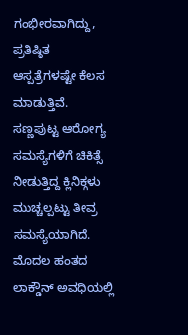ಗಂಭೀರವಾಗಿದ್ದು, ಪ್ರತಿಷ್ಠಿತ ಆಸ್ಪತ್ರೆಗಳಷ್ಟೇ ಕೆಲಸ ಮಾಡುತ್ತಿವೆ. ಸಣ್ಣಪುಟ್ಟ ಆರೋಗ್ಯ ಸಮಸ್ಯೆಗಳಿಗೆ ಚಿಕಿತ್ಸೆ ನೀಡುತ್ತಿದ್ದ ಕ್ಲಿನಿಕ್ಗಳು ಮುಚ್ಚಲ್ಪಟ್ಟು ತೀವ್ರ ಸಮಸ್ಯೆಯಾಗಿದೆ.
ಮೊದಲ ಹಂತದ ಲಾಕ್ಡೌನ್ ಅವಧಿಯಲ್ಲಿ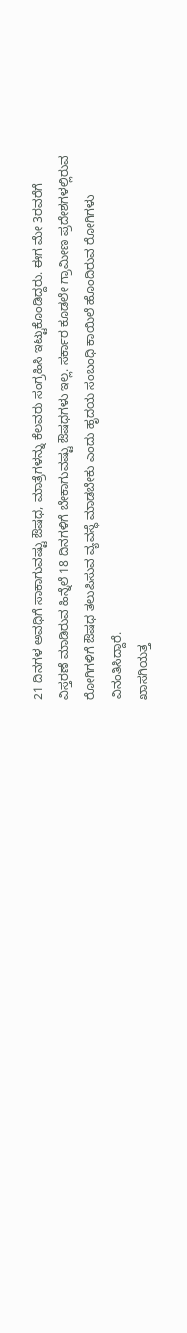21 ದಿನಗಳ ಅವಧಿಗೆ ಸಾಕಾಗುವಷ್ಟು ಔಷಧ, ಮಾತ್ರೆಗಳನ್ನು ಕೆಲವರು ಸಂಗ್ರಹಿಸಿ ಇಟ್ಟುಕೊಂಡಿದ್ದರು. ಈಗ ಮೇ 3ರವರೆಗೆ ವಿಸ್ತರಣೆ ಮಾಡಿರುವ ಹಿನ್ನೆಲೆ 18 ದಿನಗಳಿಗೆ ಬೇಕಾಗುವಷ್ಟು ಔಷಧಗಳು ಇಲ್ಲ. ಸರ್ಕಾರ ಕೂಡಲೇ ಗ್ರಾಮೀಣ ಪ್ರದೇಶಗಳಲ್ಲಿರುವ ರೋಗಿಗಳಿಗೆ ಔಷಧ ತಲುಪಿಸುವ ವ್ಯವಸ್ಥೆ ಮಾಡಬೇಕು ಎಂದು ಹೃದಯ ಸಂಬಂಧಿ ಕಾಯಿಲೆ ಹೊಂದಿರುವ ರೋಗಿಗಳು ವಿನಂತಿಸಿದ್ದಾರೆ.
ಖಾಸಗಿಯತ್ತ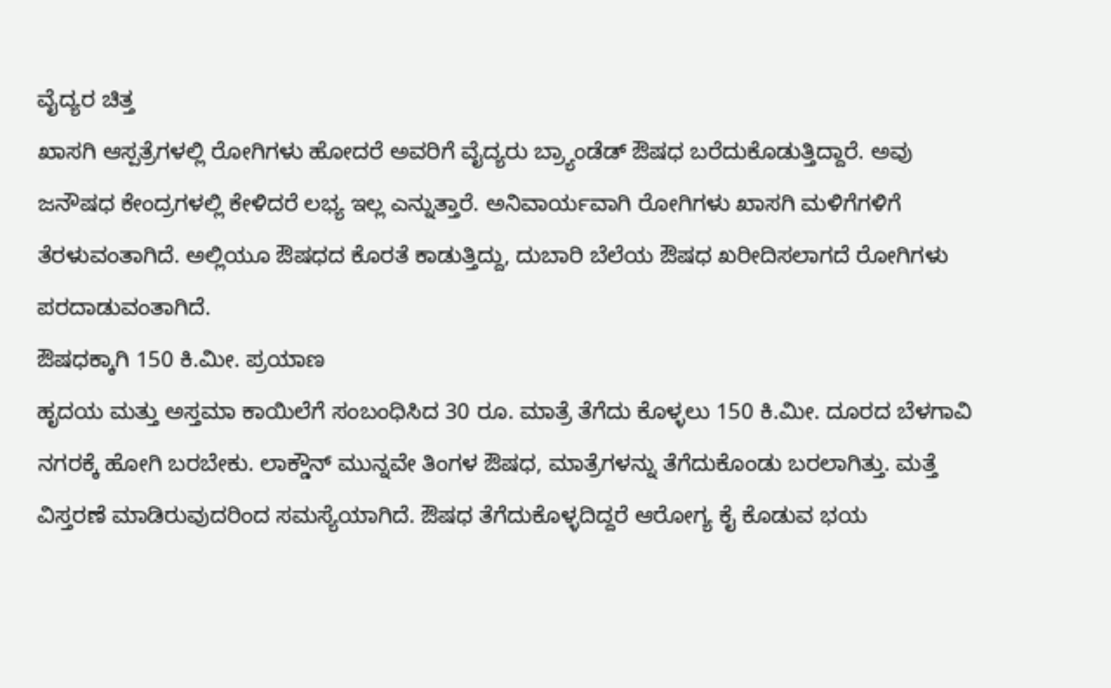ವೈದ್ಯರ ಚಿತ್ತ
ಖಾಸಗಿ ಆಸ್ಪತ್ರೆಗಳಲ್ಲಿ ರೋಗಿಗಳು ಹೋದರೆ ಅವರಿಗೆ ವೈದ್ಯರು ಬ್ರ್ಯಾಂಡೆಡ್ ಔಷಧ ಬರೆದುಕೊಡುತ್ತಿದ್ದಾರೆ. ಅವು ಜನೌಷಧ ಕೇಂದ್ರಗಳಲ್ಲಿ ಕೇಳಿದರೆ ಲಭ್ಯ ಇಲ್ಲ ಎನ್ನುತ್ತಾರೆ. ಅನಿವಾರ್ಯವಾಗಿ ರೋಗಿಗಳು ಖಾಸಗಿ ಮಳಿಗೆಗಳಿಗೆ ತೆರಳುವಂತಾಗಿದೆ. ಅಲ್ಲಿಯೂ ಔಷಧದ ಕೊರತೆ ಕಾಡುತ್ತಿದ್ದು, ದುಬಾರಿ ಬೆಲೆಯ ಔಷಧ ಖರೀದಿಸಲಾಗದೆ ರೋಗಿಗಳು ಪರದಾಡುವಂತಾಗಿದೆ.
ಔಷಧಕ್ಕಾಗಿ 150 ಕಿ.ಮೀ. ಪ್ರಯಾಣ
ಹೃದಯ ಮತ್ತು ಅಸ್ತಮಾ ಕಾಯಿಲೆಗೆ ಸಂಬಂಧಿಸಿದ 30 ರೂ. ಮಾತ್ರೆ ತೆಗೆದು ಕೊಳ್ಳಲು 150 ಕಿ.ಮೀ. ದೂರದ ಬೆಳಗಾವಿ ನಗರಕ್ಕೆ ಹೋಗಿ ಬರಬೇಕು. ಲಾಕ್ಡೌನ್ ಮುನ್ನವೇ ತಿಂಗಳ ಔಷಧ, ಮಾತ್ರೆಗಳನ್ನು ತೆಗೆದುಕೊಂಡು ಬರಲಾಗಿತ್ತು. ಮತ್ತೆ ವಿಸ್ತರಣೆ ಮಾಡಿರುವುದರಿಂದ ಸಮಸ್ಯೆಯಾಗಿದೆ. ಔಷಧ ತೆಗೆದುಕೊಳ್ಳದಿದ್ದರೆ ಆರೋಗ್ಯ ಕೈ ಕೊಡುವ ಭಯ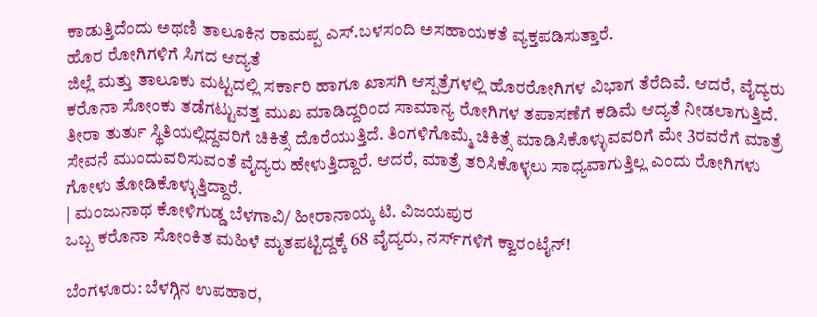ಕಾಡುತ್ತಿದೆಂದು ಅಥಣಿ ತಾಲೂಕಿನ ರಾಮಪ್ಪ ಎಸ್.ಬಳಸಂದಿ ಅಸಹಾಯಕತೆ ವ್ಯಕ್ತಪಡಿಸುತ್ತಾರೆ.
ಹೊರ ರೋಗಿಗಳಿಗೆ ಸಿಗದ ಆದ್ಯತೆ
ಜಿಲ್ಲೆ ಮತ್ತು ತಾಲೂಕು ಮಟ್ಟದಲ್ಲಿ ಸರ್ಕಾರಿ ಹಾಗೂ ಖಾಸಗಿ ಆಸ್ಪತ್ರೆಗಳಲ್ಲಿ ಹೊರರೋಗಿಗಳ ವಿಭಾಗ ತೆರೆದಿವೆ. ಆದರೆ, ವೈದ್ಯರು ಕರೊನಾ ಸೋಂಕು ತಡೆಗಟ್ಟುವತ್ತ ಮುಖ ಮಾಡಿದ್ದರಿಂದ ಸಾಮಾನ್ಯ ರೋಗಿಗಳ ತಪಾಸಣೆಗೆ ಕಡಿಮೆ ಆದ್ಯತೆ ನೀಡಲಾಗುತ್ತಿದೆ. ತೀರಾ ತುರ್ತು ಸ್ಥಿತಿಯಲ್ಲಿದ್ದವರಿಗೆ ಚಿಕಿತ್ಸೆ ದೊರೆಯುತ್ತಿದೆ. ತಿಂಗಳಿಗೊಮ್ಮೆ ಚಿಕಿತ್ಸೆ ಮಾಡಿಸಿಕೊಳ್ಳುವವರಿಗೆ ಮೇ 3ರವರೆಗೆ ಮಾತ್ರೆ ಸೇವನೆ ಮುಂದುವರಿಸುವಂತೆ ವೈದ್ಯರು ಹೇಳುತ್ತಿದ್ದಾರೆ. ಆದರೆ, ಮಾತ್ರೆ ತರಿಸಿಕೊಳ್ಳಲು ಸಾಧ್ಯವಾಗುತ್ತಿಲ್ಲ ಎಂದು ರೋಗಿಗಳು ಗೋಳು ತೋಡಿಕೊಳ್ಳುತ್ತಿದ್ದಾರೆ.
| ಮಂಜುನಾಥ ಕೋಳಿಗುಡ್ಡ ಬೆಳಗಾವಿ/ ಹೀರಾನಾಯ್ಕ ಟಿ. ವಿಜಯಪುರ
ಒಬ್ಬ ಕರೊನಾ ಸೋಂಕಿತ ಮಹಿಳೆ ಮೃತಪಟ್ಟಿದ್ದಕ್ಕೆ 68 ವೈದ್ಯರು, ನರ್ಸ್‌ಗಳಿಗೆ ಕ್ವಾರಂಟೈನ್!

ಬೆಂಗಳೂರು: ಬೆಳಗ್ಗಿನ ಉಪಹಾರ,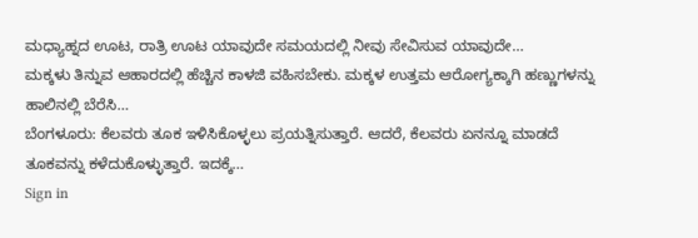ಮಧ್ಯಾಹ್ನದ ಊಟ, ರಾತ್ರಿ ಊಟ ಯಾವುದೇ ಸಮಯದಲ್ಲಿ ನೀವು ಸೇವಿಸುವ ಯಾವುದೇ…
ಮಕ್ಕಳು ತಿನ್ನುವ ಆಹಾರದಲ್ಲಿ ಹೆಚ್ಚಿನ ಕಾಳಜಿ ವಹಿಸಬೇಕು. ಮಕ್ಕಳ ಉತ್ತಮ ಆರೋಗ್ಯಕ್ಕಾಗಿ ಹಣ್ಣುಗಳನ್ನು ಹಾಲಿನಲ್ಲಿ ಬೆರೆಸಿ…
ಬೆಂಗಳೂರು: ಕೆಲವರು ತೂಕ ಇಳಿಸಿಕೊಳ್ಳಲು ಪ್ರಯತ್ನಿಸುತ್ತಾರೆ. ಆದರೆ, ಕೆಲವರು ಏನನ್ನೂ ಮಾಡದೆ ತೂಕವನ್ನು ಕಳೆದುಕೊಳ್ಳುತ್ತಾರೆ. ಇದಕ್ಕೆ…
Sign in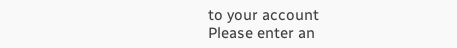to your account
Please enter an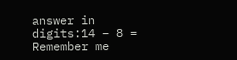answer in digits:14 − 8 =
Remember me